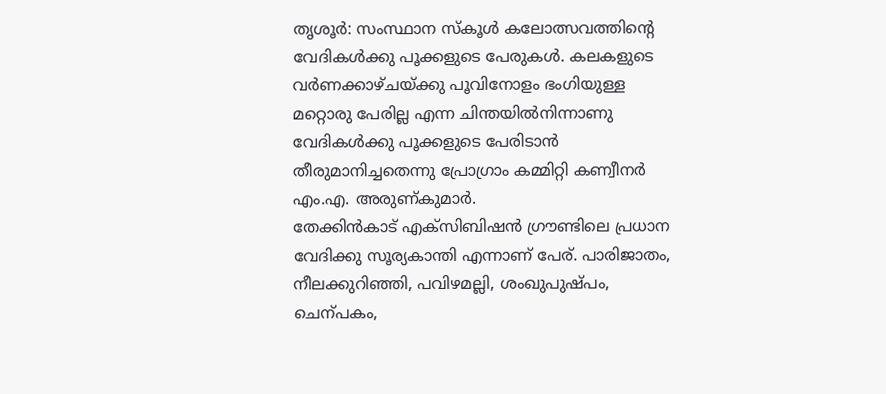തൃശൂർ: സംസ്ഥാന സ്കൂൾ കലോത്സവത്തിന്റെ വേദികൾക്കു പൂക്കളുടെ പേരുകൾ. കലകളുടെ വർണക്കാഴ്ചയ്ക്കു പൂവിനോളം ഭംഗിയുള്ള മറ്റൊരു പേരില്ല എന്ന ചിന്തയിൽനിന്നാണു വേദികൾക്കു പൂക്കളുടെ പേരിടാൻ തീരുമാനിച്ചതെന്നു പ്രോഗ്രാം കമ്മിറ്റി കണ്വീനർ എം.എ. അരുണ്കുമാർ.
തേക്കിൻകാട് എക്സിബിഷൻ ഗ്രൗണ്ടിലെ പ്രധാന വേദിക്കു സൂര്യകാന്തി എന്നാണ് പേര്. പാരിജാതം, നീലക്കുറിഞ്ഞി, പവിഴമല്ലി, ശംഖുപുഷ്പം, ചെന്പകം,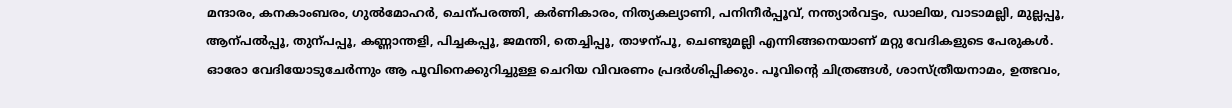മന്ദാരം, കനകാംബരം, ഗുൽമോഹർ, ചെന്പരത്തി, കർണികാരം, നിത്യകല്യാണി, പനിനീർപ്പൂവ്, നന്ത്യാർവട്ടം, ഡാലിയ, വാടാമല്ലി, മുല്ലപ്പൂ, ആന്പൽപ്പൂ, തുന്പപ്പൂ, കണ്ണാന്തളി, പിച്ചകപ്പൂ, ജമന്തി, തെച്ചിപ്പൂ, താഴന്പൂ, ചെണ്ടുമല്ലി എന്നിങ്ങനെയാണ് മറ്റു വേദികളുടെ പേരുകൾ.
ഓരോ വേദിയോടുചേർന്നും ആ പൂവിനെക്കുറിച്ചുള്ള ചെറിയ വിവരണം പ്രദർശിപ്പിക്കും. പൂവിന്റെ ചിത്രങ്ങൾ, ശാസ്ത്രീയനാമം, ഉത്ഭവം,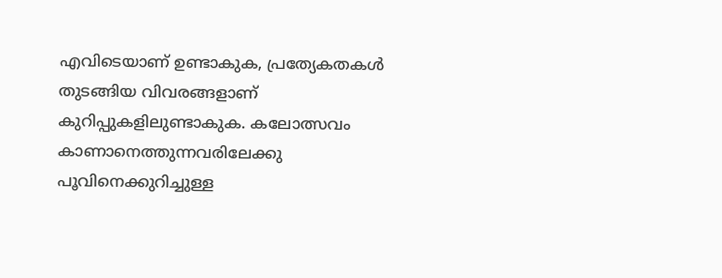എവിടെയാണ് ഉണ്ടാകുക, പ്രത്യേകതകൾ തുടങ്ങിയ വിവരങ്ങളാണ് കുറിപ്പുകളിലുണ്ടാകുക. കലോത്സവം കാണാനെത്തുന്നവരിലേക്കു പൂവിനെക്കുറിച്ചുള്ള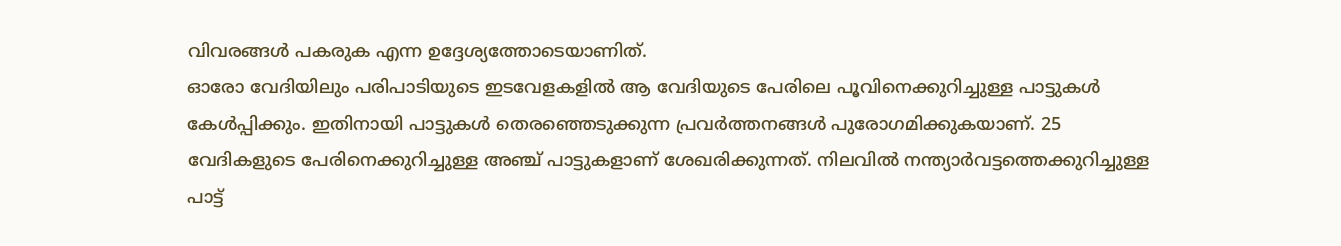വിവരങ്ങൾ പകരുക എന്ന ഉദ്ദേശ്യത്തോടെയാണിത്.
ഓരോ വേദിയിലും പരിപാടിയുടെ ഇടവേളകളിൽ ആ വേദിയുടെ പേരിലെ പൂവിനെക്കുറിച്ചുള്ള പാട്ടുകൾ കേൾപ്പിക്കും. ഇതിനായി പാട്ടുകൾ തെരഞ്ഞെടുക്കുന്ന പ്രവർത്തനങ്ങൾ പുരോഗമിക്കുകയാണ്. 25 വേദികളുടെ പേരിനെക്കുറിച്ചുള്ള അഞ്ച് പാട്ടുകളാണ് ശേഖരിക്കുന്നത്. നിലവിൽ നന്ത്യാർവട്ടത്തെക്കുറിച്ചുള്ള പാട്ട്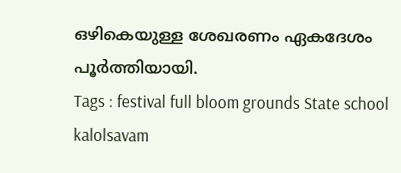ഒഴികെയുള്ള ശേഖരണം ഏകദേശം പൂർത്തിയായി.
Tags : festival full bloom grounds State school kalolsavam